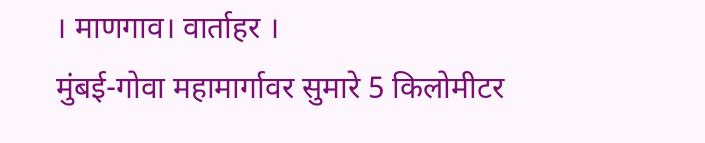। माणगाव। वार्ताहर ।
मुंबई-गोवा महामार्गावर सुमारे 5 किलोमीटर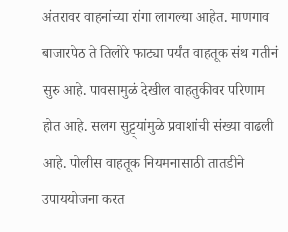अंतरावर वाहनांच्या रांगा लागल्या आहेत. माणगाव बाजारपेठ ते तिलोरे फाट्या पर्यंत वाहतूक संथ गतीनं सुरु आहे. पावसामुळं देखील वाहतुकीवर परिणाम होत आहे. सलग सुट्ट्यांमुळे प्रवाशांची संख्या वाढली आहे. पोलीस वाहतूक नियमनासाठी तातडीने उपाययोजना करत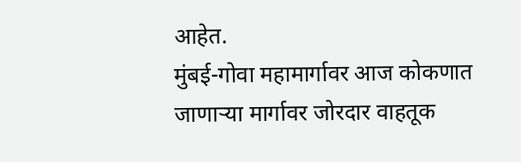आहेत.
मुंबई-गोवा महामार्गावर आज कोकणात जाणाऱ्या मार्गावर जोरदार वाहतूक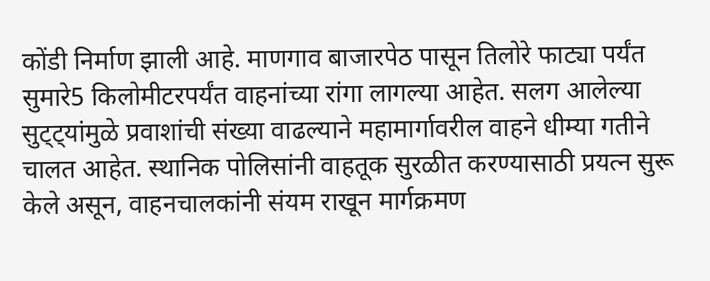कोंडी निर्माण झाली आहे. माणगाव बाजारपेठ पासून तिलोरे फाट्या पर्यंत सुमारे5 किलोमीटरपर्यंत वाहनांच्या रांगा लागल्या आहेत. सलग आलेल्या सुट्ट्यांमुळे प्रवाशांची संख्या वाढल्याने महामार्गावरील वाहने धीम्या गतीने चालत आहेत. स्थानिक पोलिसांनी वाहतूक सुरळीत करण्यासाठी प्रयत्न सुरू केले असून, वाहनचालकांनी संयम राखून मार्गक्रमण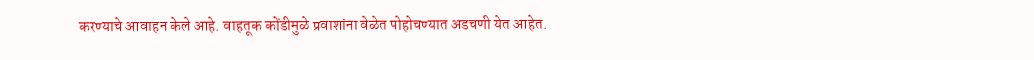करण्याचे आवाहन केले आहे. वाहतूक कोंडीमुळे प्रवाशांना वेळेत पोहोचण्यात अडचणी येत आहेत.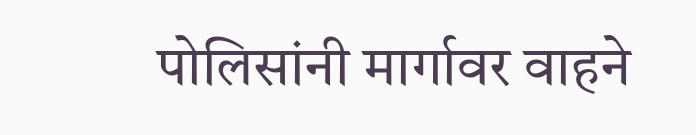पोलिसांनी मार्गावर वाहने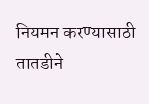नियमन करण्यासाठी तातडीने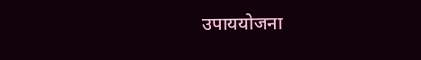उपाययोजना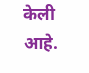केली आहे.